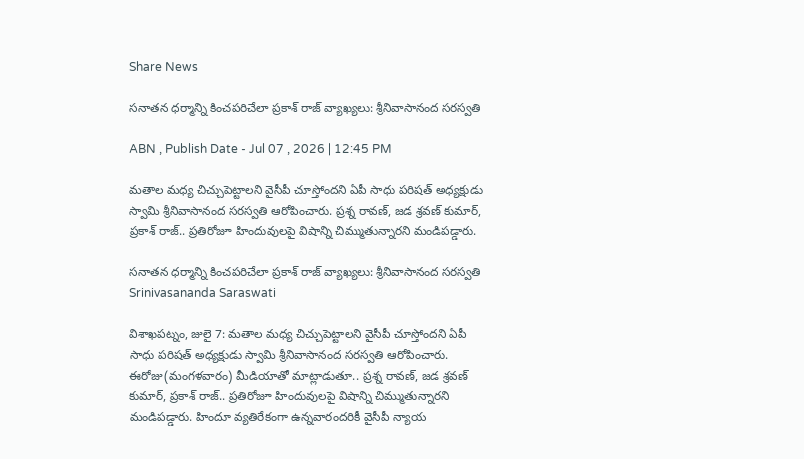Share News

సనాతన ధర్మాన్ని కించపరిచేలా ప్రకాశ్ రాజ్ వ్యాఖ్యలు: శ్రీనివాసానంద సరస్వతి

ABN , Publish Date - Jul 07 , 2026 | 12:45 PM

మతాల మధ్య చిచ్చుపెట్టాలని వైసీపీ చూస్తోందని ఏపీ సాధు పరిషత్ అధ్యక్షుడు స్వామి శ్రీనివాసానంద సరస్వతి ఆరోపించారు. ప్రశ్న రావణ్, జడ శ్రవణ్ కుమార్, ప్రకాశ్ రాజ్.. ప్రతిరోజూ హిందువులపై విషాన్ని చిమ్ముతున్నారని మండిపడ్డారు.

సనాతన ధర్మాన్ని కించపరిచేలా ప్రకాశ్ రాజ్ వ్యాఖ్యలు: శ్రీనివాసానంద సరస్వతి
Srinivasananda Saraswati

విశాఖపట్నం, జులై 7: మతాల మధ్య చిచ్చుపెట్టాలని వైసీపీ చూస్తోందని ఏపీ సాధు పరిషత్ అధ్యక్షుడు స్వామి శ్రీనివాసానంద సరస్వతి ఆరోపించారు. ఈరోజు(మంగళవారం) మీడియాతో మాట్లాడుతూ.. ప్రశ్న రావణ్, జడ శ్రవణ్ కుమార్, ప్రకాశ్ రాజ్.. ప్రతిరోజూ హిందువులపై విషాన్ని చిమ్ముతున్నారని మండిపడ్డారు. హిందూ వ్యతిరేకంగా ఉన్నవారందరికీ వైసీపీ న్యాయ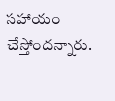సహాయం చేస్తోందన్నారు.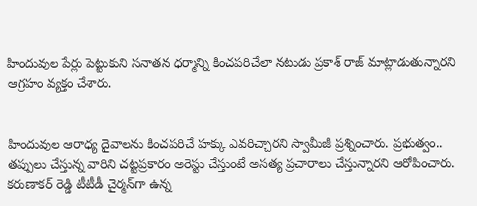హిందువుల పేర్లు పెట్టుకుని సనాతన ధర్మాన్ని కించపరిచేలా నటుడు ప్రకాశ్ రాజ్ మాట్లాడుతున్నారని ఆగ్రహం వ్యక్తం చేశారు.


హిందువుల ఆరాధ్య దైవాలను కించపరిచే హక్కు ఎవరిచ్చారని స్వామీజీ ప్రశ్నించారు. ప్రభుత్వం.. తప్పులు చేస్తున్న వారిని చట్టప్రకారం అరెస్టు చేస్తుంటే అసత్య ప్రచారాలు చేస్తున్నారని ఆరోపించారు. కరుణాకర్ రెడ్డి టీటీడీ చైర్మన్‌గా ఉన్న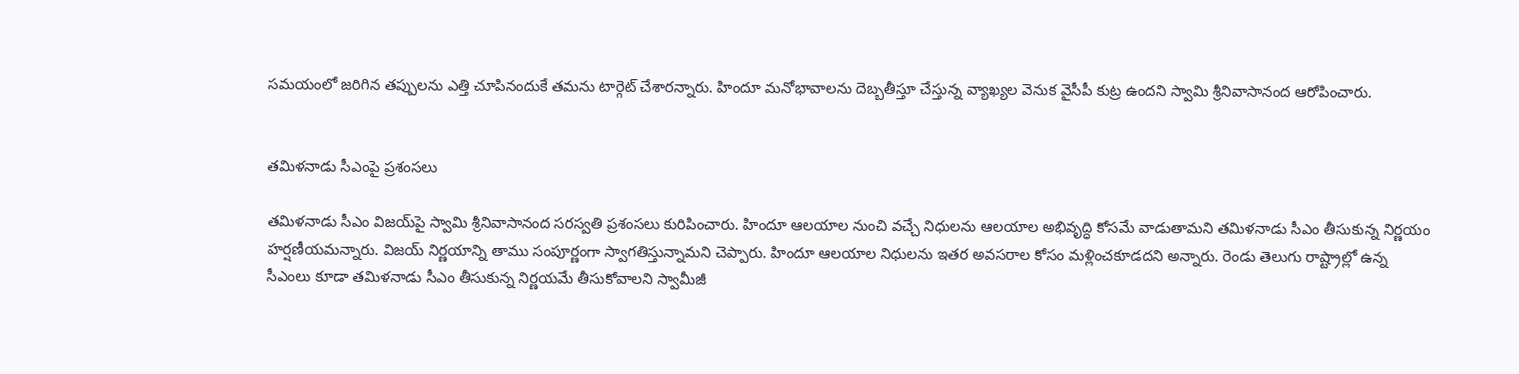సమయంలో జరిగిన తప్పులను ఎత్తి చూపినందుకే తమను టార్గెట్ చేశారన్నారు. హిందూ మనోభావాలను దెబ్బతీస్తూ చేస్తున్న వ్యాఖ్యల వెనుక వైసీపీ కుట్ర ఉందని స్వామి శ్రీనివాసానంద ఆరోపించారు.


తమిళనాడు సీఎంపై ప్రశంసలు

తమిళనాడు సీఎం విజయ్‌పై స్వామి శ్రీనివాసానంద సరస్వతి ప్రశంసలు కురిపించారు. హిందూ ఆలయాల నుంచి వచ్చే నిధులను ఆలయాల అభివృద్ధి కోసమే వాడుతామని తమిళనాడు సీఎం తీసుకున్న నిర్ణయం హర్షణీయమన్నారు. విజయ్ నిర్ణయాన్ని తాము సంపూర్ణంగా స్వాగతిస్తున్నామని చెప్పారు. హిందూ ఆలయాల నిధులను ఇతర అవసరాల కోసం మళ్లించకూడదని అన్నారు. రెండు తెలుగు రాష్ట్రాల్లో ఉన్న సీఎంలు కూడా తమిళనాడు సీఎం తీసుకున్న నిర్ణయమే తీసుకోవాలని స్వామీజీ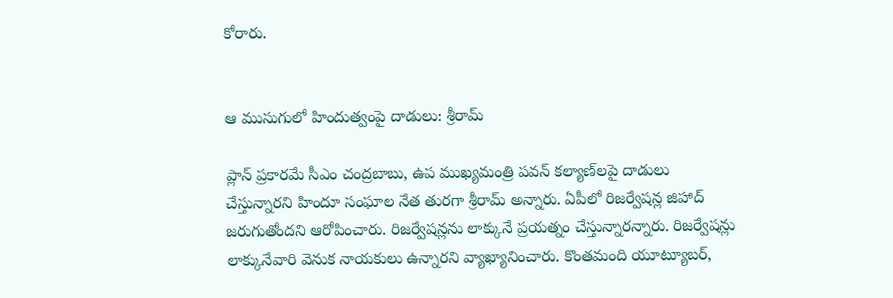కోరారు.


ఆ ముసుగులో హిందుత్వంపై దాడులు: శ్రీరామ్

ప్లాన్ ప్రకారమే సీఎం చంద్రబాబు, ఉప ముఖ్యమంత్రి పవన్ కల్యాణ్‌లపై దాడులు చేస్తున్నారని హిందూ సంఘాల నేత తురగా శ్రీరామ్ అన్నారు. ఏపీలో రిజర్వేషన్ల జిహాద్ జరుగుతోందని ఆరోపించారు. రిజర్వేషన్లను లాక్కునే ప్రయత్నం చేస్తున్నారన్నారు. రిజర్వేషన్లు లాక్కునేవారి వెనుక నాయకులు ఉన్నారని వ్యాఖ్యానించారు. కొంతమంది యూట్యూబర్,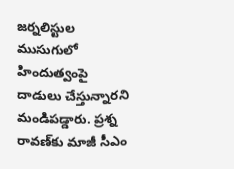జర్నలిస్టుల ముసుగులో హిందుత్వంపై దాడులు చేస్తున్నారని మండిపడ్డారు. ప్రశ్న రావణ్‌కు మాజీ సీఎం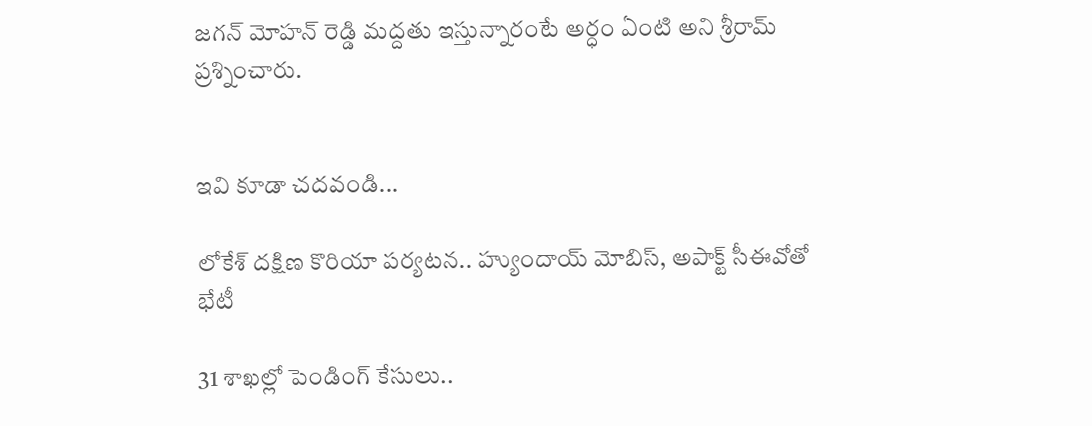జగన్ మోహన్ రెడ్డి మద్దతు ఇస్తున్నారంటే అర్ధం ఏంటి అని శ్రీరామ్ ప్రశ్నించారు.


ఇవి కూడా చదవండి...

లోకేశ్ దక్షిణ కొరియా పర్యటన.. హ్యుందాయ్ మోబిస్, అపాక్ట్ సీఈవోతో భేటీ

31 శాఖల్లో పెండింగ్‌ కేసులు..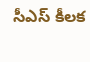సీఎస్ కీలక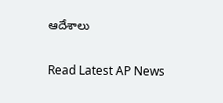ఆదేశాలు

Read Latest AP News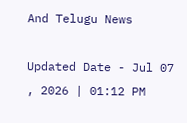And Telugu News

Updated Date - Jul 07 , 2026 | 01:12 PM